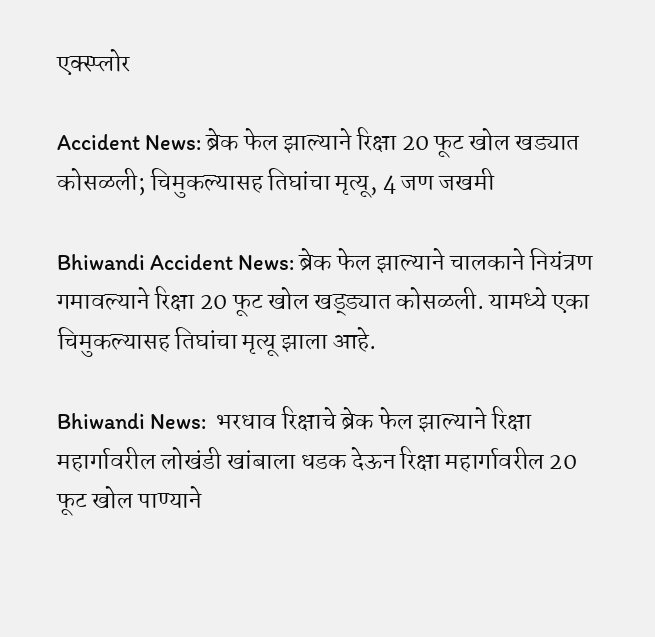एक्स्प्लोर

Accident News: ब्रेक फेल झाल्याने रिक्षा 20 फूट खोल खड्यात कोसळली; चिमुकल्यासह तिघांचा मृत्यू, 4 जण जखमी

Bhiwandi Accident News: ब्रेक फेल झाल्याने चालकाने नियंत्रण गमावल्याने रिक्षा 20 फूट खोल खड्ड्यात कोसळली. यामध्ये एका चिमुकल्यासह तिघांचा मृत्यू झाला आहे.

Bhiwandi News:  भरधाव रिक्षाचे ब्रेक फेल झाल्याने रिक्षा महार्गावरील लोखंडी खांबाला धडक देऊन रिक्षा महार्गावरील 20 फूट खोल पाण्याने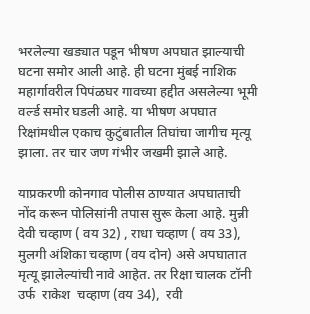भरलेल्या खड्यात पडून भीषण अपघात झाल्याची घटना समोर आली आहे. ही घटना मुंबई नाशिक महार्गावरील पिपंळघर गावच्या हद्दीत असलेल्या भूमी वर्ल्ड समोर घडली आहे. या भीषण अपघात रिक्षांमधील एकाच कुटुंबातील तिघांचा जागीच मृत्यू झाला. तर चार जण गंभीर जखमी झाले आहे.

याप्रकरणी कोनगाव पोलीस ठाण्यात अपघाताची नोंद करून पोलिसांनी तपास सुरू केला आहे. मुन्नी देवी चव्हाण ( वय 32) , राधा चव्हाण ( वय 33),  मुलगी अंशिका चव्हाण (वय दोन) असे अपघातात मृत्यू झालेल्यांची नावे आहेत. तर रिक्षा चालक टॉनी उर्फ  राकेश  चव्हाण (वय 34),  रवी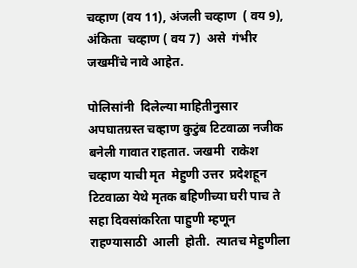चव्हाण (वय 11), अंजली चव्हाण  ( वय 9), अंकिता  चव्हाण ( वय 7)  असे  गंभीर जखमींचे नावे आहेत.

पोलिसांनी  दिलेल्या माहितीनुसार अपघातग्रस्त चव्हाण कुटुंब टिटवाळा नजीक बनेली गावात राहतात. जखमी  राकेश  चव्हाण याची मृत  मेहुणी उत्तर  प्रदेशहून  टिटवाळा येथे मृतक बहिणीच्या घरी पाच ते सहा दिवसांकरिता पाहुणी म्हणून राहण्यासाठी  आली  होती.  त्यातच मेहुणीला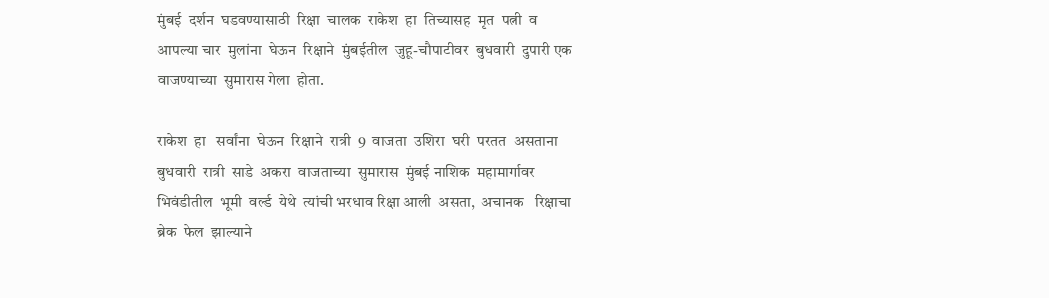मुंबई  दर्शन  घडवण्यासाठी  रिक्षा  चालक  राकेश  हा  तिच्यासह  मृत  पत्नी  व  आपल्या चार  मुलांना  घेऊन  रिक्षाने  मुंबईतील  जुहू-चौपाटीवर  बुधवारी  दुपारी एक  वाजण्याच्या  सुमारास गेला  होता.

राकेश  हा   सर्वांना  घेऊन  रिक्षाने  रात्री  9  वाजता  उशिरा  घरी  परतत  असताना  बुधवारी  रात्री  साडे  अकरा  वाजताच्या  सुमारास  मुंबई नाशिक  महामार्गावर  भिवंडीतील  भूमी  वर्ल्ड  येथे  त्यांची भरधाव रिक्षा आली  असता,  अचानक   रिक्षाचा  ब्रेक  फेल  झाल्याने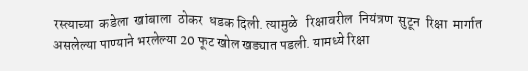रस्त्याच्या  कडेला  खांबाला  ठोकर  धडक दिली. त्यामुळे   रिक्षावरील  नियंत्रण  सुटून  रिक्षा  मार्गात असलेल्या पाण्याने भरलेल्या 20 फूट खोल खड्यात पडली. यामध्ये रिक्षा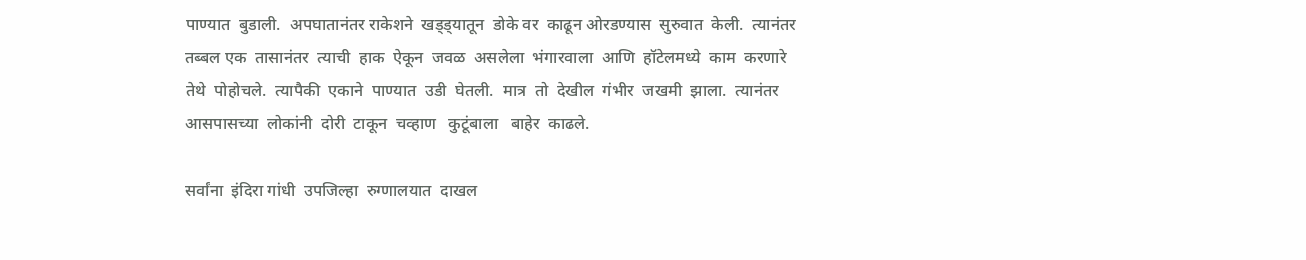पाण्यात  बुडाली.  अपघातानंतर राकेशने  खड्ड्यातून  डोके वर  काढून ओरडण्यास  सुरुवात  केली.  त्यानंतर  तब्बल एक  तासानंतर  त्याची  हाक  ऐकून  जवळ  असलेला  भंगारवाला  आणि  हॉटेलमध्ये  काम  करणारे  तेथे  पोहोचले.  त्यापैकी  एकाने  पाण्यात  उडी  घेतली.  मात्र  तो  देखील  गंभीर  जखमी  झाला.  त्यानंतर  आसपासच्या  लोकांनी  दोरी  टाकून  चव्हाण   कुटूंबाला   बाहेर  काढले.

सर्वांना  इंदिरा गांधी  उपजिल्हा  रुग्णालयात  दाखल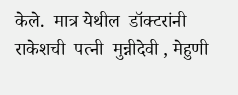केले.  मात्र येथील  डॉक्टरांनी  राकेशची  पत्नी  मुन्नीदेवी , मेहुणी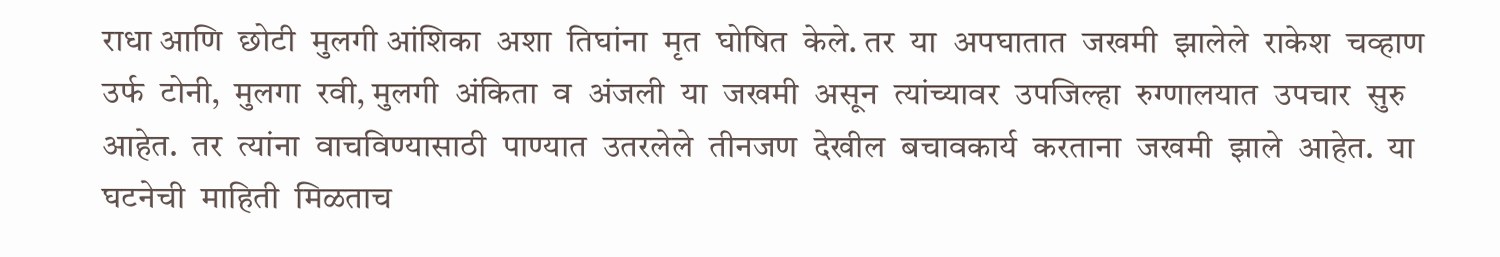राधा आणि  छोटी  मुलगी आंशिका  अशा  तिघांना  मृत  घोषित  केले. तर  या  अपघातात  जखमी  झालेले  राकेश  चव्हाण  उर्फ  टोनी,  मुलगा  रवी, मुलगी  अंकिता  व  अंजली  या  जखमी  असून  त्यांच्यावर  उपजिल्हा  रुग्णालयात  उपचार  सुरु  आहेत.  तर  त्यांना  वाचविण्यासाठी  पाण्यात  उतरलेले  तीनजण  देखील  बचावकार्य  करताना  जखमी  झाले  आहेत.  या  घटनेची  माहिती  मिळताच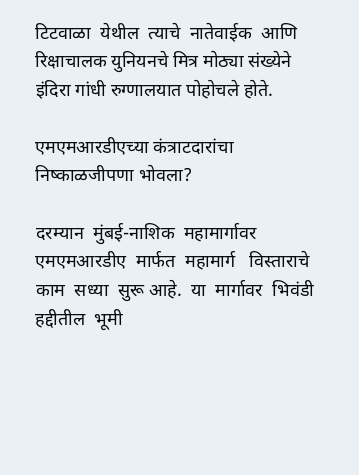टिटवाळा  येथील  त्याचे  नातेवाईक  आणि रिक्षाचालक युनियनचे मित्र मोठ्या संख्येने इंदिरा गांधी रुग्णालयात पोहोचले होते.

एमएमआरडीएच्या कंत्राटदारांचा निष्काळजीपणा भोवला?

दरम्यान  मुंबई-नाशिक  महामार्गावर  एमएमआरडीए  मार्फत  महामार्ग   विस्ताराचे  काम  सध्या  सुरू आहे.  या  मार्गावर  भिवंडी  हद्दीतील  भूमी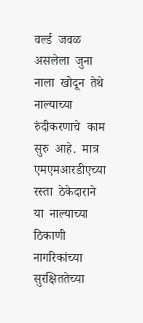वर्ल्ड  जवळ  असलेला  जुना  नाला  खोदून  तेथे  नाल्याच्या  रुंदीकरणाचे  काम  सुरु  आहे.  मात्र   एमएमआरडीएच्या  रस्ता  ठेकेदाराने  या  नाल्याच्या  ठिकाणी  नागरिकांच्या  सुरक्षिततेच्या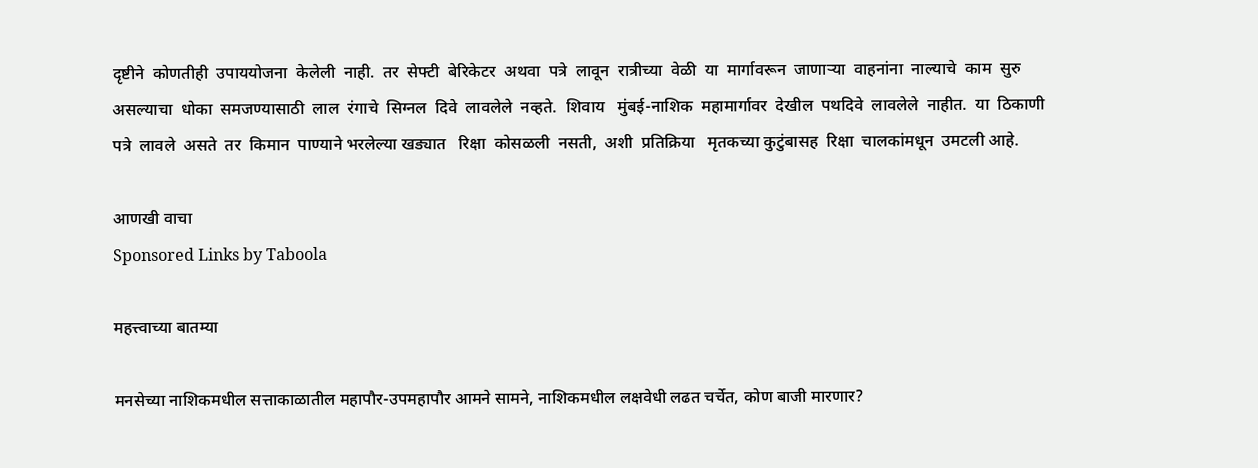दृष्टीने  कोणतीही  उपाययोजना  केलेली  नाही.  तर  सेफ्टी  बेरिकेटर  अथवा  पत्रे  लावून  रात्रीच्या  वेळी  या  मार्गावरून  जाणाऱ्या  वाहनांना  नाल्याचे  काम  सुरु  असल्याचा  धोका  समजण्यासाठी  लाल  रंगाचे  सिग्नल  दिवे  लावलेले  नव्हते.  शिवाय   मुंबई-नाशिक  महामार्गावर  देखील  पथदिवे  लावलेले  नाहीत.  या  ठिकाणी  पत्रे  लावले  असते  तर  किमान  पाण्याने भरलेल्या खड्यात   रिक्षा  कोसळली  नसती,  अशी  प्रतिक्रिया   मृतकच्या कुटुंबासह  रिक्षा  चालकांमधून  उमटली आहे.

आणखी वाचा
Sponsored Links by Taboola

महत्त्वाच्या बातम्या

मनसेच्या नाशिकमधील सत्ताकाळातील महापौर-उपमहापौर आमने सामने, नाशिकमधील लक्षवेधी लढत चर्चेत, कोण बाजी मारणार?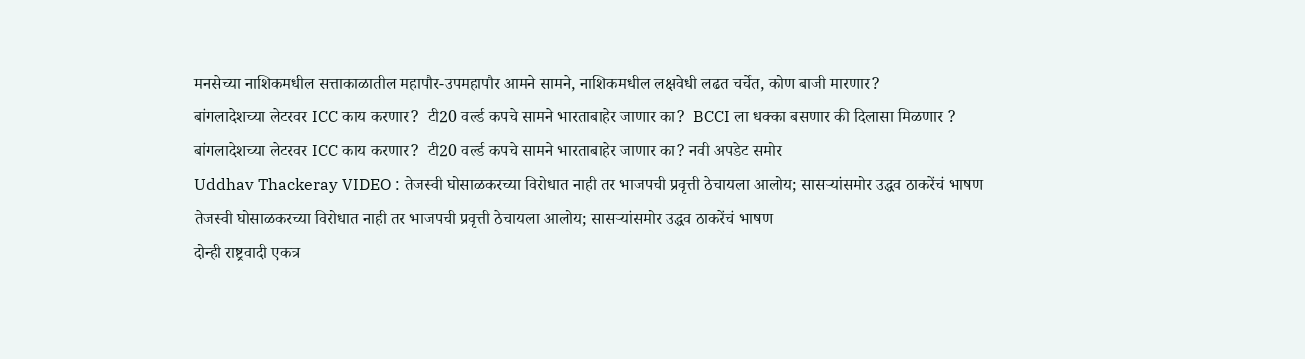मनसेच्या नाशिकमधील सत्ताकाळातील महापौर-उपमहापौर आमने सामने, नाशिकमधील लक्षवेधी लढत चर्चेत, कोण बाजी मारणार?
बांगलादेशच्या लेटरवर ICC काय करणार?  टी20 वर्ल्ड कपचे सामने भारताबाहेर जाणार का?  BCCI ला धक्का बसणार की दिलासा मिळणार ?
बांगलादेशच्या लेटरवर ICC काय करणार?  टी20 वर्ल्ड कपचे सामने भारताबाहेर जाणार का? नवी अपडेट समोर
Uddhav Thackeray VIDEO : तेजस्वी घोसाळकरच्या विरोधात नाही तर भाजपची प्रवृत्ती ठेचायला आलोय; सासऱ्यांसमोर उद्धव ठाकरेंचं भाषण
तेजस्वी घोसाळकरच्या विरोधात नाही तर भाजपची प्रवृत्ती ठेचायला आलोय; सासऱ्यांसमोर उद्धव ठाकरेंचं भाषण
दोन्ही राष्ट्रवादी एकत्र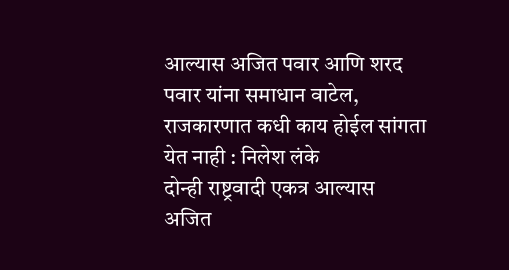आल्यास अजित पवार आणि शरद पवार यांना समाधान वाटेल, राजकारणात कधी काय होईल सांगता येत नाही : निलेश लंके
दोन्ही राष्ट्रवादी एकत्र आल्यास अजित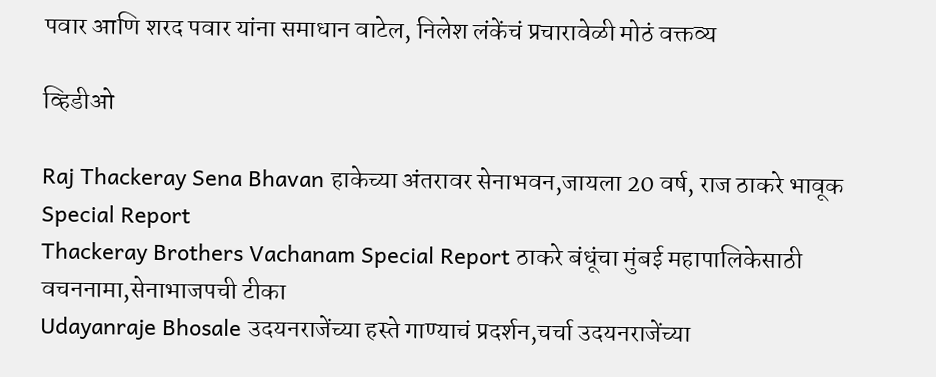पवार आणि शरद पवार यांना समाधान वाटेल, निलेश लंकेंचं प्रचारावेळी मोठं वक्तव्य

व्हिडीओ

Raj Thackeray Sena Bhavan हाकेच्या अंतरावर सेनाभवन,जायला 20 वर्ष, राज ठाकरे भावूक Special Report
Thackeray Brothers Vachanam Special Report ठाकरे बंधूंचा मुंबई महापालिकेसाठी वचननामा,सेनाभाजपची टीका
Udayanraje Bhosale उदयनराजेंच्या हस्ते गाण्याचं प्रदर्शन,चर्चा उदयनराजेंच्या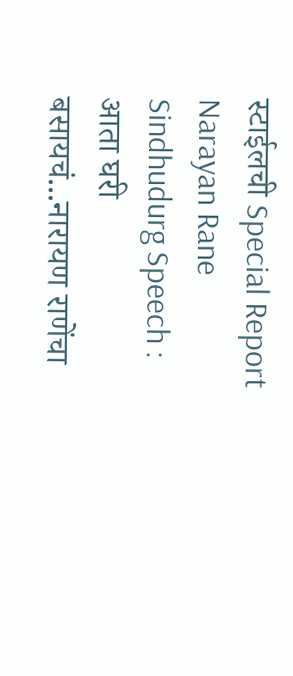स्टाईलची Special Report
Narayan Rane Sindhudurg Speech : आता घरी बसायचं...नारायण राणेंचा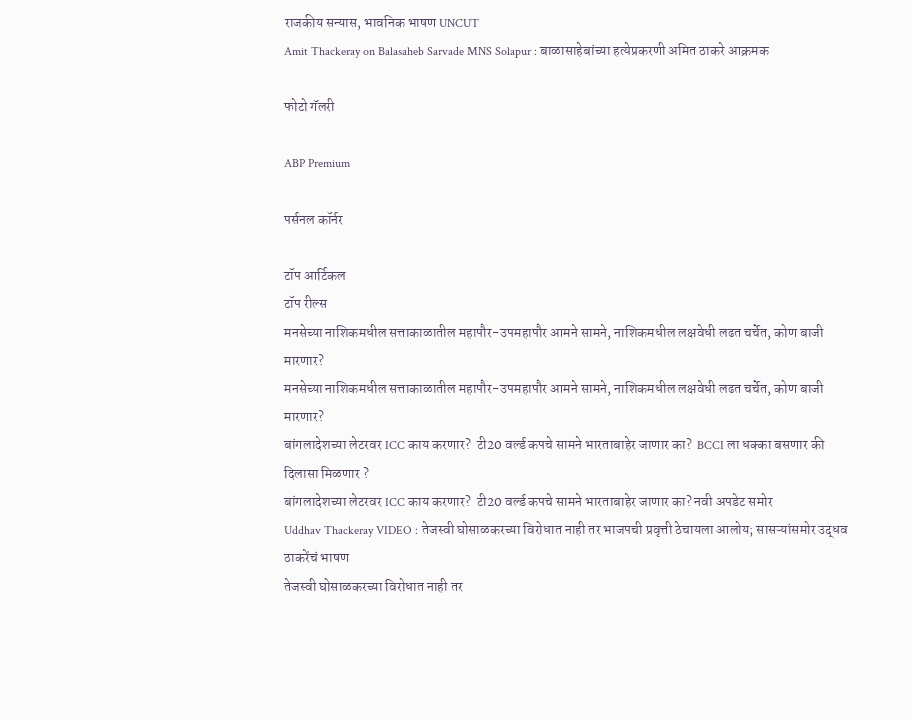राजकीय सन्यास, भावनिक भाषण UNCUT
Amit Thackeray on Balasaheb Sarvade MNS Solapur : बाळासाहेबांच्या हत्येप्रकरणी अमित ठाकरे आक्रमक

फोटो गॅलरी

ABP Premium

पर्सनल कॉर्नर

टॉप आर्टिकल
टॉप रील्स
मनसेच्या नाशिकमधील सत्ताकाळातील महापौर-उपमहापौर आमने सामने, नाशिकमधील लक्षवेधी लढत चर्चेत, कोण बाजी मारणार?
मनसेच्या नाशिकमधील सत्ताकाळातील महापौर-उपमहापौर आमने सामने, नाशिकमधील लक्षवेधी लढत चर्चेत, कोण बाजी मारणार?
बांगलादेशच्या लेटरवर ICC काय करणार?  टी20 वर्ल्ड कपचे सामने भारताबाहेर जाणार का?  BCCI ला धक्का बसणार की दिलासा मिळणार ?
बांगलादेशच्या लेटरवर ICC काय करणार?  टी20 वर्ल्ड कपचे सामने भारताबाहेर जाणार का? नवी अपडेट समोर
Uddhav Thackeray VIDEO : तेजस्वी घोसाळकरच्या विरोधात नाही तर भाजपची प्रवृत्ती ठेचायला आलोय; सासऱ्यांसमोर उद्धव ठाकरेंचं भाषण
तेजस्वी घोसाळकरच्या विरोधात नाही तर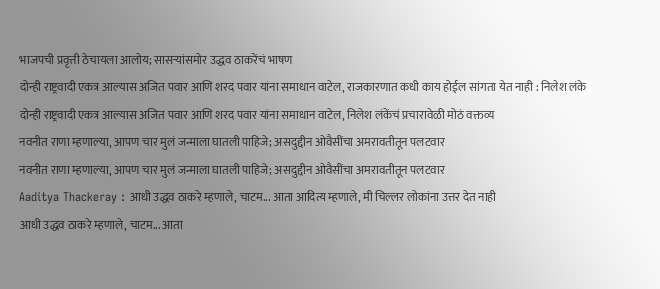भाजपची प्रवृत्ती ठेचायला आलोय; सासऱ्यांसमोर उद्धव ठाकरेंचं भाषण
दोन्ही राष्ट्रवादी एकत्र आल्यास अजित पवार आणि शरद पवार यांना समाधान वाटेल, राजकारणात कधी काय होईल सांगता येत नाही : निलेश लंके
दोन्ही राष्ट्रवादी एकत्र आल्यास अजित पवार आणि शरद पवार यांना समाधान वाटेल, निलेश लंकेंचं प्रचारावेळी मोठं वक्तव्य
नवनीत राणा म्हणाल्या, आपण चार मुलं जन्माला घातली पाहिजे; असदुद्दीन ओवैसींचा अमरावतीतून पलटवार
नवनीत राणा म्हणाल्या, आपण चार मुलं जन्माला घातली पाहिजे; असदुद्दीन ओवैसींचा अमरावतीतून पलटवार
Aaditya Thackeray : आधी उद्धव ठाकरे म्हणाले, चाटम... आता आदित्य म्हणाले, मी चिल्लर लोकांना उत्तर देत नाही
आधी उद्धव ठाकरे म्हणाले, चाटम... आता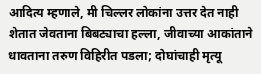आदित्य म्हणाले, मी चिल्लर लोकांना उत्तर देत नाही
शेतात जेवताना बिबट्याचा हल्ला, जीवाच्या आकांताने धावताना तरुण विहिरीत पडला; दोघांचाही मृत्यू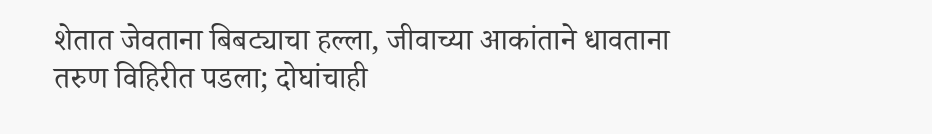शेतात जेवताना बिबट्याचा हल्ला, जीवाच्या आकांताने धावताना तरुण विहिरीत पडला; दोघांचाही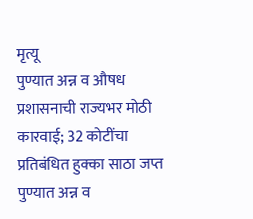मृत्यू
पुण्यात अन्न व औषध प्रशासनाची राज्यभर मोठी कारवाई; 32 कोटींचा प्रतिबंधित हुक्का साठा जप्त
पुण्यात अन्न व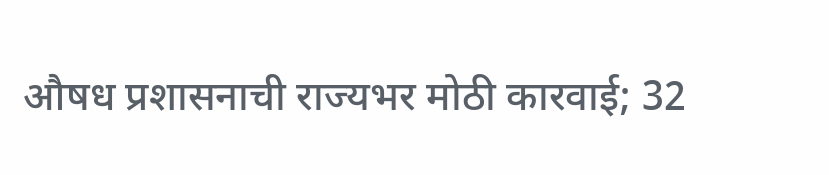औषध प्रशासनाची राज्यभर मोठी कारवाई; 32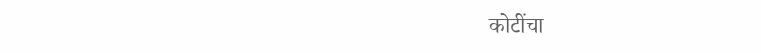कोटींचा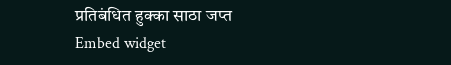प्रतिबंधित हुक्का साठा जप्त
Embed widget